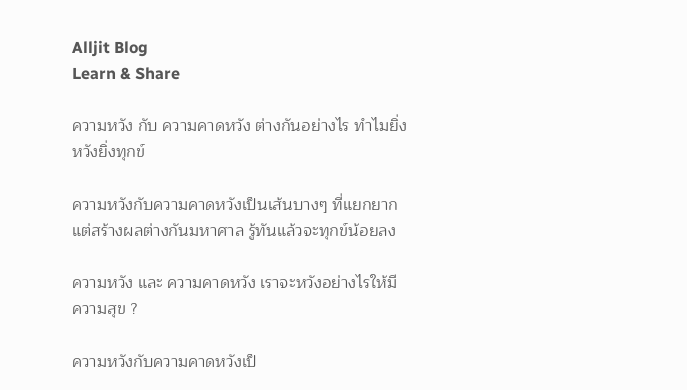Alljit Blog
Learn & Share

ความหวัง กับ ความคาดหวัง ต่างกันอย่างไร ทำไมยิ่งหวังยิ่งทุกข์

ความหวังกับความคาดหวังเป็นเส้นบางๆ ที่แยกยาก แต่สร้างผลต่างกันมหาศาล รู้ทันแล้วจะทุกข์น้อยลง

ความหวัง และ ความคาดหวัง เราจะหวังอย่างไรให้มีความสุข ?

ความหวังกับความคาดหวังเป็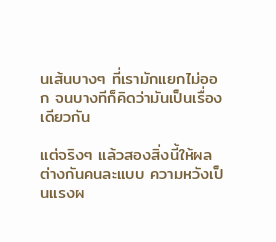นเส้นบางๆ ที่เรามักแยกไม่ออก จนบางทีก็คิดว่ามันเป็นเรื่องเดียวกัน

แต่จริงๆ แล้วสองสิ่งนี้ให้ผลต่างกันคนละแบบ ความหวังเป็นแรงผ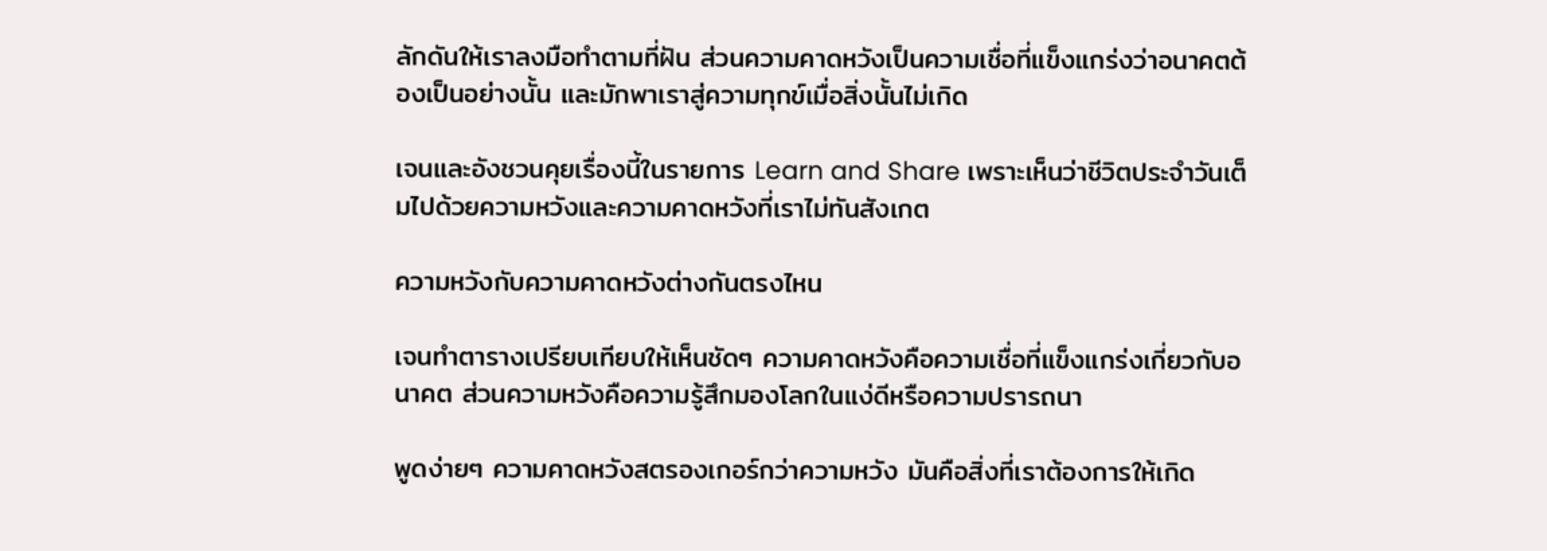ลักดันให้เราลงมือทำตามที่ฝัน ส่วนความคาดหวังเป็นความเชื่อที่แข็งแกร่งว่าอนาคตต้องเป็นอย่างนั้น และมักพาเราสู่ความทุกข์เมื่อสิ่งนั้นไม่เกิด

เจนและอังชวนคุยเรื่องนี้ในรายการ Learn and Share เพราะเห็นว่าชีวิตประจำวันเต็มไปด้วยความหวังและความคาดหวังที่เราไม่ทันสังเกต

ความหวังกับความคาดหวังต่างกันตรงไหน

เจนทำตารางเปรียบเทียบให้เห็นชัดๆ ความคาดหวังคือความเชื่อที่แข็งแกร่งเกี่ยวกับอนาคต ส่วนความหวังคือความรู้สึกมองโลกในแง่ดีหรือความปรารถนา

พูดง่ายๆ ความคาดหวังสตรองเกอร์กว่าความหวัง มันคือสิ่งที่เราต้องการให้เกิด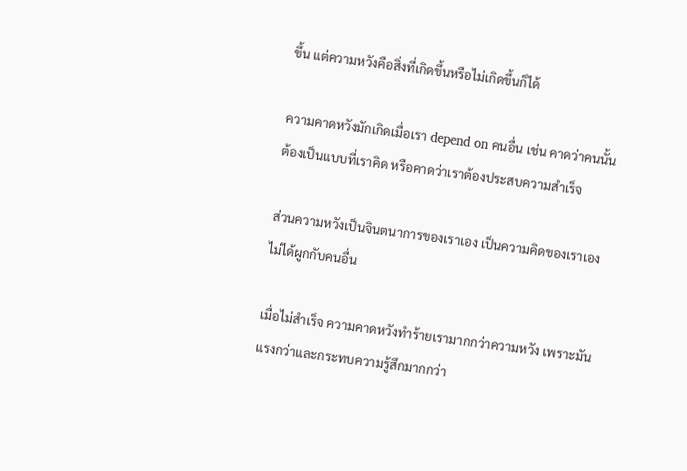ขึ้น แต่ความหวังคือสิ่งที่เกิดขึ้นหรือไม่เกิดขึ้นก็ได้

ความคาดหวังมักเกิดเมื่อเรา depend on คนอื่น เช่น คาดว่าคนนั้นต้องเป็นแบบที่เราคิด หรือคาดว่าเราต้องประสบความสำเร็จ

ส่วนความหวังเป็นจินตนาการของเราเอง เป็นความคิดของเราเอง ไม่ได้ผูกกับคนอื่น

เมื่อไม่สำเร็จ ความคาดหวังทำร้ายเรามากกว่าความหวัง เพราะมันแรงกว่าและกระทบความรู้สึกมากกว่า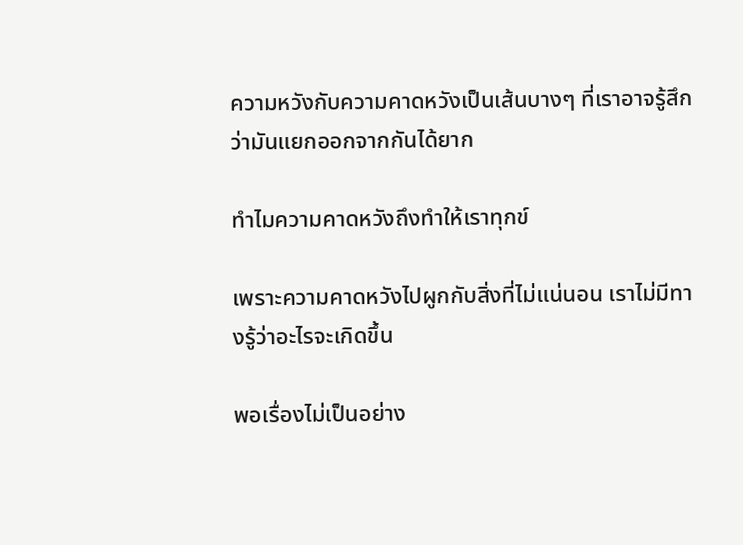ความหวังกับความคาดหวังเป็นเส้นบางๆ ที่เราอาจรู้สึกว่ามันแยกออกจากกันได้ยาก

ทำไมความคาดหวังถึงทำให้เราทุกข์

เพราะความคาดหวังไปผูกกับสิ่งที่ไม่แน่นอน เราไม่มีทางรู้ว่าอะไรจะเกิดขึ้น

พอเรื่องไม่เป็นอย่าง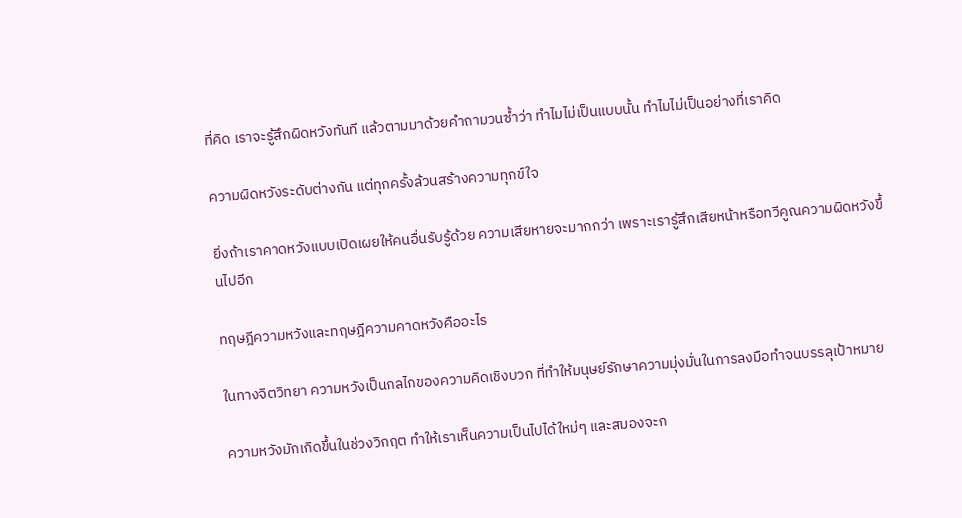ที่คิด เราจะรู้สึกผิดหวังทันที แล้วตามมาด้วยคำถามวนซ้ำว่า ทำไมไม่เป็นแบบนั้น ทำไมไม่เป็นอย่างที่เราคิด

ความผิดหวังระดับต่างกัน แต่ทุกครั้งล้วนสร้างความทุกข์ใจ

ยิ่งถ้าเราคาดหวังแบบเปิดเผยให้คนอื่นรับรู้ด้วย ความเสียหายจะมากกว่า เพราะเรารู้สึกเสียหน้าหรือทวีคูณความผิดหวังขึ้นไปอีก

ทฤษฎีความหวังและทฤษฎีความคาดหวังคืออะไร

ในทางจิตวิทยา ความหวังเป็นกลไกของความคิดเชิงบวก ที่ทำให้มนุษย์รักษาความมุ่งมั่นในการลงมือทำจนบรรลุเป้าหมาย

ความหวังมักเกิดขึ้นในช่วงวิกฤต ทำให้เราเห็นความเป็นไปได้ใหม่ๆ และสมองจะก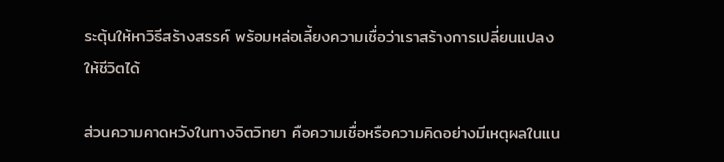ระตุ้นให้หาวิธีสร้างสรรค์ พร้อมหล่อเลี้ยงความเชื่อว่าเราสร้างการเปลี่ยนแปลงให้ชีวิตได้

ส่วนความคาดหวังในทางจิตวิทยา คือความเชื่อหรือความคิดอย่างมีเหตุผลในแน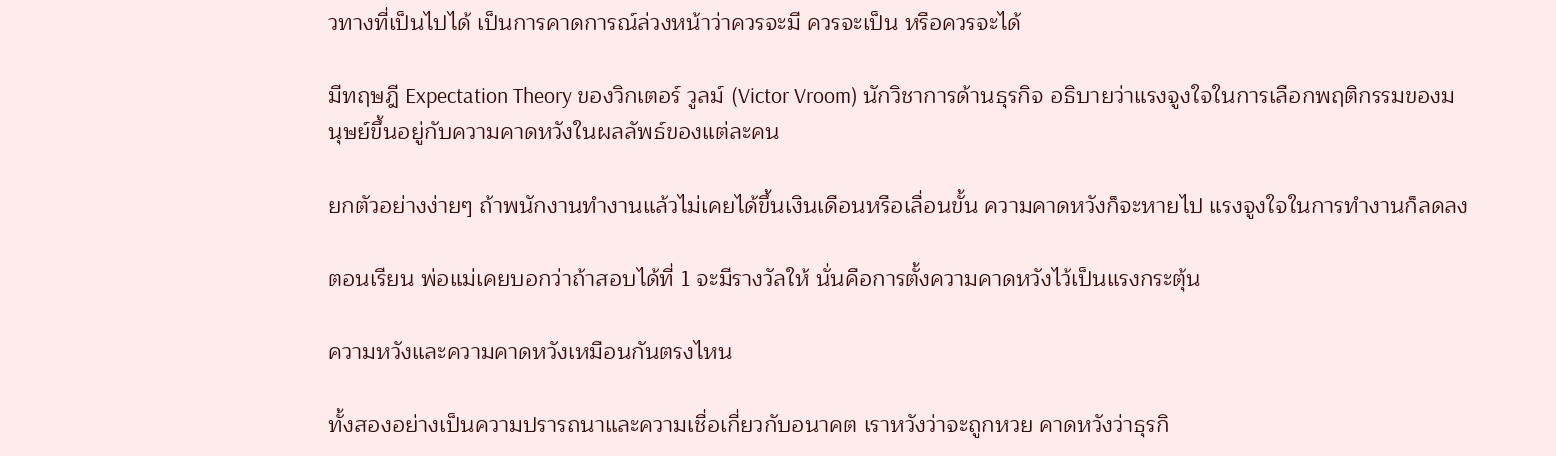วทางที่เป็นไปได้ เป็นการคาดการณ์ล่วงหน้าว่าควรจะมี ควรจะเป็น หรือควรจะได้

มีทฤษฎี Expectation Theory ของวิกเตอร์ วูลม์ (Victor Vroom) นักวิชาการด้านธุรกิจ อธิบายว่าแรงจูงใจในการเลือกพฤติกรรมของมนุษย์ขึ้นอยู่กับความคาดหวังในผลลัพธ์ของแต่ละคน

ยกตัวอย่างง่ายๆ ถ้าพนักงานทำงานแล้วไม่เคยได้ขึ้นเงินเดือนหรือเลื่อนขั้น ความคาดหวังก็จะหายไป แรงจูงใจในการทำงานก็ลดลง

ตอนเรียน พ่อแม่เคยบอกว่าถ้าสอบได้ที่ 1 จะมีรางวัลให้ นั่นคือการตั้งความคาดหวังไว้เป็นแรงกระตุ้น

ความหวังและความคาดหวังเหมือนกันตรงไหน

ทั้งสองอย่างเป็นความปรารถนาและความเชื่อเกี่ยวกับอนาคต เราหวังว่าจะถูกหวย คาดหวังว่าธุรกิ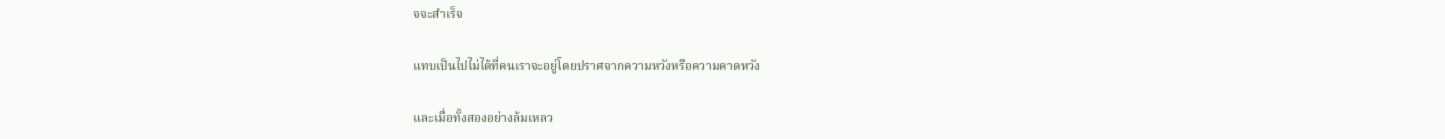จจะสำเร็จ

แทบเป็นไปไม่ได้ที่คนเราจะอยู่โดยปราศจากความหวังหรือความคาดหวัง

และเมื่อทั้งสองอย่างล้มเหลว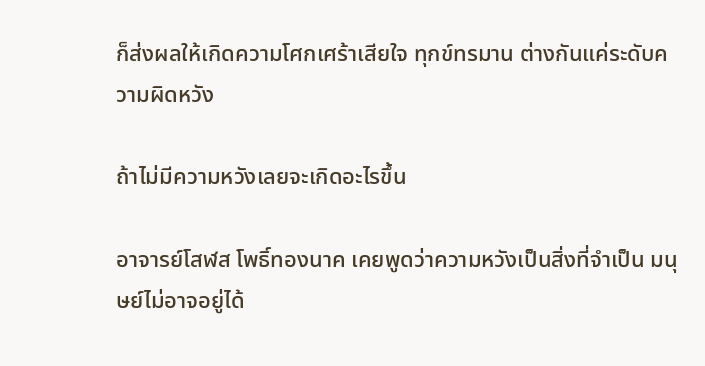ก็ส่งผลให้เกิดความโศกเศร้าเสียใจ ทุกข์ทรมาน ต่างกันแค่ระดับความผิดหวัง

ถ้าไม่มีความหวังเลยจะเกิดอะไรขึ้น

อาจารย์โสฬส โพธิ์ทองนาค เคยพูดว่าความหวังเป็นสิ่งที่จำเป็น มนุษย์ไม่อาจอยู่ได้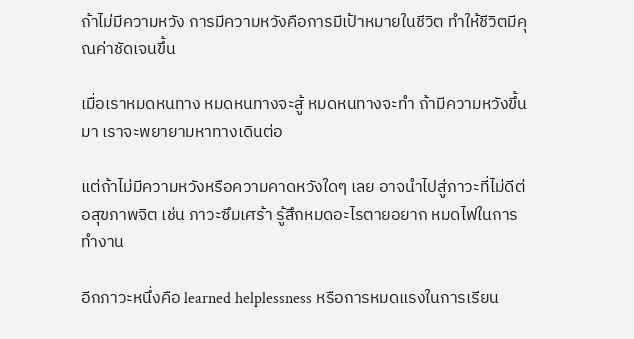ถ้าไม่มีความหวัง การมีความหวังคือการมีเป้าหมายในชีวิต ทำให้ชีวิตมีคุณค่าชัดเจนขึ้น

เมื่อเราหมดหนทาง หมดหนทางจะสู้ หมดหนทางจะทำ ถ้ามีความหวังขึ้นมา เราจะพยายามหาทางเดินต่อ

แต่ถ้าไม่มีความหวังหรือความคาดหวังใดๆ เลย อาจนำไปสู่ภาวะที่ไม่ดีต่อสุขภาพจิต เช่น ภาวะซึมเศร้า รู้สึกหมดอะไรตายอยาก หมดไฟในการทำงาน

อีกภาวะหนึ่งคือ learned helplessness หรือการหมดแรงในการเรียน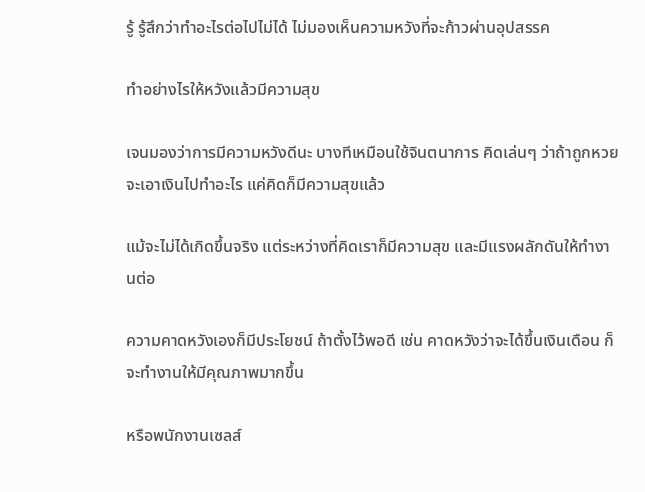รู้ รู้สึกว่าทำอะไรต่อไปไม่ได้ ไม่มองเห็นความหวังที่จะก้าวผ่านอุปสรรค

ทำอย่างไรให้หวังแล้วมีความสุข

เจนมองว่าการมีความหวังดีนะ บางทีเหมือนใช้จินตนาการ คิดเล่นๆ ว่าถ้าถูกหวยจะเอาเงินไปทำอะไร แค่คิดก็มีความสุขแล้ว

แม้จะไม่ได้เกิดขึ้นจริง แต่ระหว่างที่คิดเราก็มีความสุข และมีแรงผลักดันให้ทำงานต่อ

ความคาดหวังเองก็มีประโยชน์ ถ้าตั้งไว้พอดี เช่น คาดหวังว่าจะได้ขึ้นเงินเดือน ก็จะทำงานให้มีคุณภาพมากขึ้น

หรือพนักงานเซลส์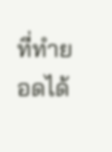ที่ทำยอดได้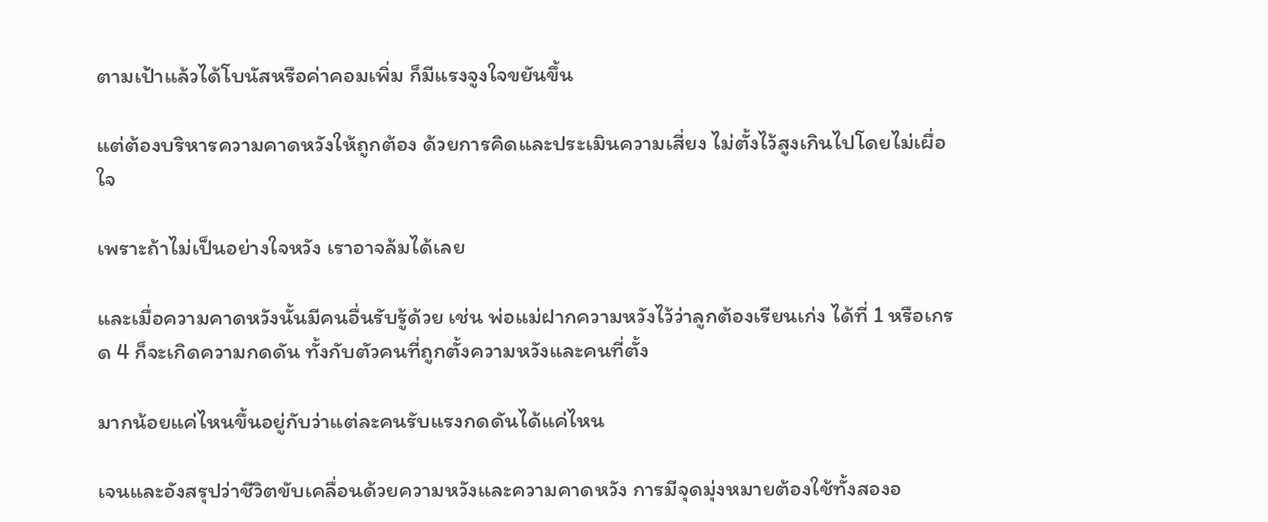ตามเป้าแล้วได้โบนัสหรือค่าคอมเพิ่ม ก็มีแรงจูงใจขยันขึ้น

แต่ต้องบริหารความคาดหวังให้ถูกต้อง ด้วยการคิดและประเมินความเสี่ยง ไม่ตั้งไว้สูงเกินไปโดยไม่เผื่อใจ

เพราะถ้าไม่เป็นอย่างใจหวัง เราอาจล้มได้เลย

และเมื่อความคาดหวังนั้นมีคนอื่นรับรู้ด้วย เช่น พ่อแม่ฝากความหวังไว้ว่าลูกต้องเรียนเก่ง ได้ที่ 1 หรือเกรด 4 ก็จะเกิดความกดดัน ทั้งกับตัวคนที่ถูกตั้งความหวังและคนที่ตั้ง

มากน้อยแค่ไหนขึ้นอยู่กับว่าแต่ละคนรับแรงกดดันได้แค่ไหน

เจนและอังสรุปว่าชีวิตขับเคลื่อนด้วยความหวังและความคาดหวัง การมีจุดมุ่งหมายต้องใช้ทั้งสองอ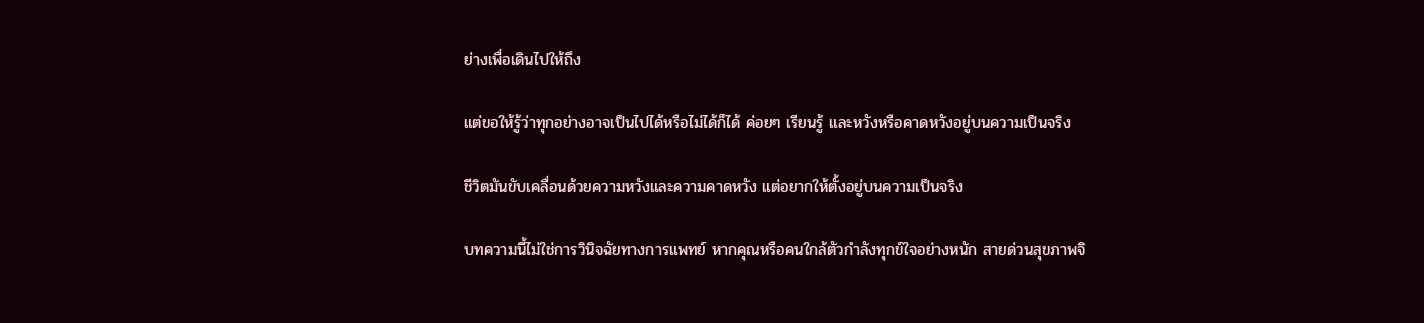ย่างเพื่อเดินไปให้ถึง

แต่ขอให้รู้ว่าทุกอย่างอาจเป็นไปได้หรือไม่ได้ก็ได้ ค่อยๆ เรียนรู้ และหวังหรือคาดหวังอยู่บนความเป็นจริง

ชีวิตมันขับเคลื่อนด้วยความหวังและความคาดหวัง แต่อยากให้ตั้งอยู่บนความเป็นจริง

บทความนี้ไม่ใช่การวินิจฉัยทางการแพทย์ หากคุณหรือคนใกล้ตัวกำลังทุกข์ใจอย่างหนัก สายด่วนสุขภาพจิ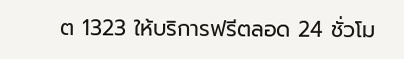ต 1323 ให้บริการฟรีตลอด 24 ชั่วโม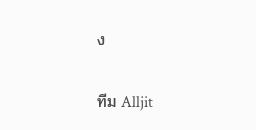ง

ทีม Alljit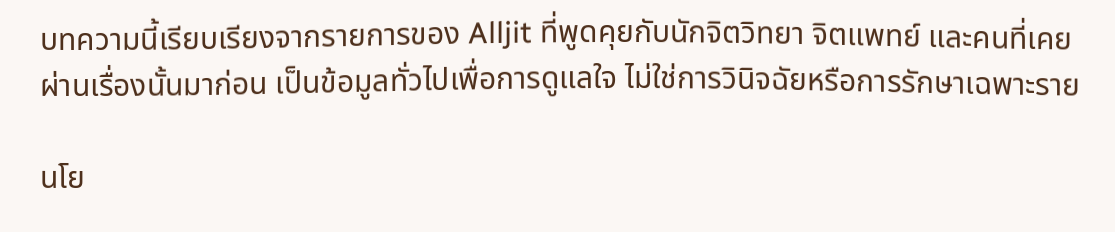บทความนี้เรียบเรียงจากรายการของ Alljit ที่พูดคุยกับนักจิตวิทยา จิตแพทย์ และคนที่เคยผ่านเรื่องนั้นมาก่อน เป็นข้อมูลทั่วไปเพื่อการดูแลใจ ไม่ใช่การวินิจฉัยหรือการรักษาเฉพาะราย

นโย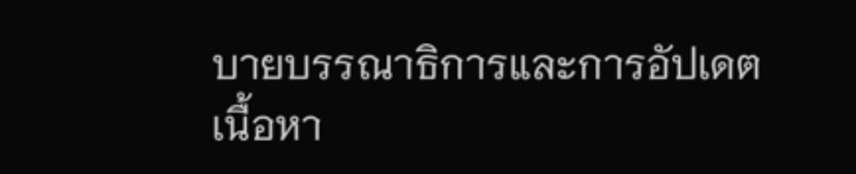บายบรรณาธิการและการอัปเดตเนื้อหา